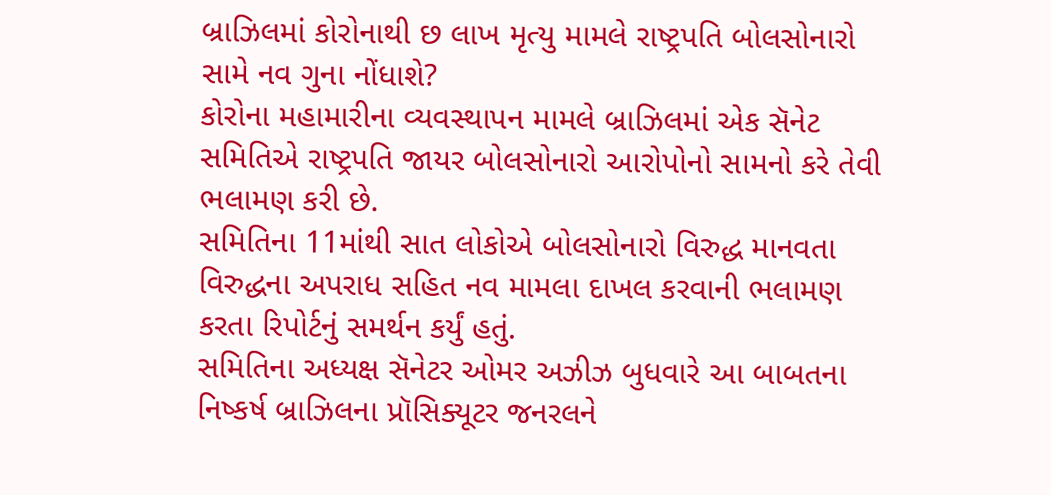બ્રાઝિલમાં કોરોનાથી છ લાખ મૃત્યુ મામલે રાષ્ટ્રપતિ બોલસોનારો સામે નવ ગુના નોંધાશે?
કોરોના મહામારીના વ્યવસ્થાપન મામલે બ્રાઝિલમાં એક સૅનેટ સમિતિએ રાષ્ટ્રપતિ જાયર બોલસોનારો આરોપોનો સામનો કરે તેવી ભલામણ કરી છે.
સમિતિના 11માંથી સાત લોકોએ બોલસોનારો વિરુદ્ધ માનવતા વિરુદ્ધના અપરાધ સહિત નવ મામલા દાખલ કરવાની ભલામણ કરતા રિપોર્ટનું સમર્થન કર્યું હતું.
સમિતિના અધ્યક્ષ સૅનેટર ઓમર અઝીઝ બુધવારે આ બાબતના નિષ્કર્ષ બ્રાઝિલના પ્રૉસિક્યૂટર જનરલને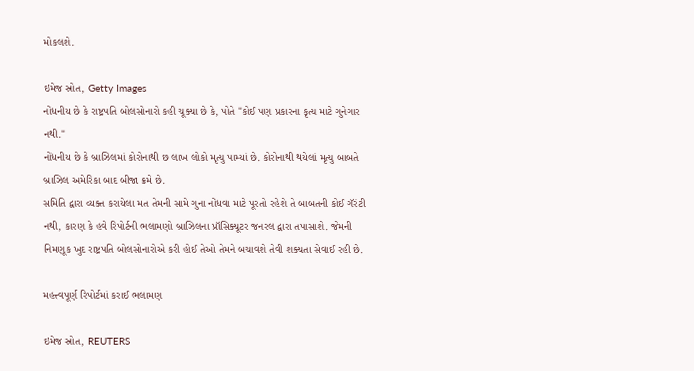મોકલશે.

ઇમેજ સ્રોત, Getty Images
નોંધનીય છે કે રાષ્ટ્રપતિ બોલસોનારો કહી ચૂક્યા છે કે, પોતે "કોઈ પણ પ્રકારના કૃત્ય માટે ગુનેગાર નથી."
નોંધનીય છે કે બ્રાઝિલમાં કોરોનાથી છ લાખ લોકો મૃત્યુ પામ્યાં છે. કોરોનાથી થયેલાં મૃત્યુ બાબતે બ્રાઝિલ અમેરિકા બાદ બીજા ક્રમે છે.
સમિતિ દ્વારા વ્યક્ત કરાયેલા મત તેમની સામે ગુના નોંધવા માટે પૂરતો રહેશે તે બાબતની કોઈ ગૅરંટી નથી, કારણ કે હવે રિપોર્ટની ભલામણો બ્રાઝિલના પ્રૉસિક્યૂટર જનરલ દ્વારા તપાસાશે. જેમની નિમણૂક ખુદ રાષ્ટ્રપતિ બોલસોનારોએ કરી હોઈ તેઓ તેમને બચાવશે તેવી શક્યતા સેવાઈ રહી છે.

મહત્ત્વપૂર્ણ રિપોર્ટમાં કરાઈ ભલામણ

ઇમેજ સ્રોત, REUTERS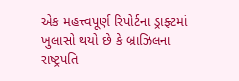એક મહત્ત્વપૂર્ણ રિપોર્ટના ડ્રાફ્ટમાં ખુલાસો થયો છે કે બ્રાઝિલના રાષ્ટ્રપતિ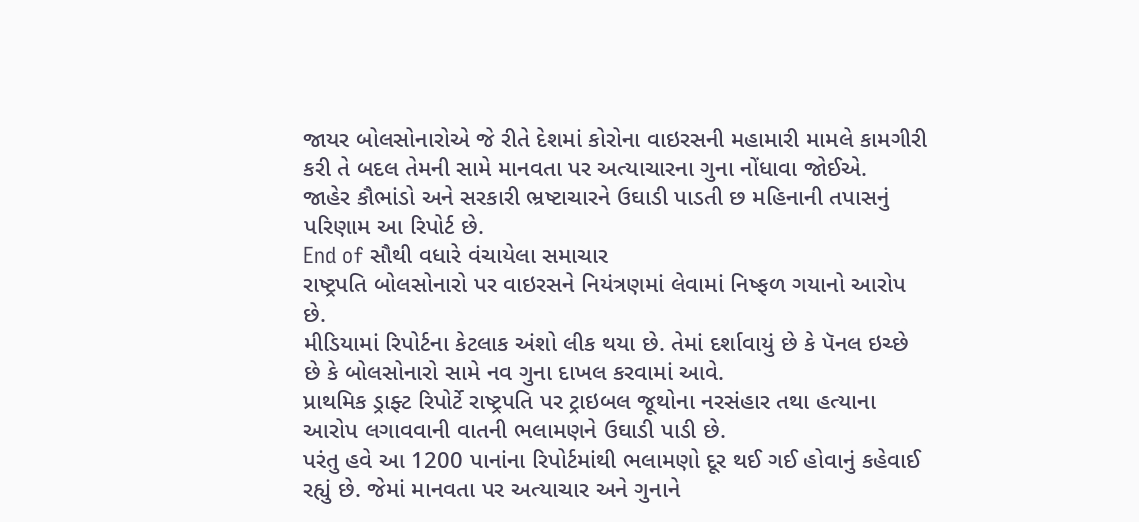જાયર બોલસોનારોએ જે રીતે દેશમાં કોરોના વાઇરસની મહામારી મામલે કામગીરી કરી તે બદલ તેમની સામે માનવતા પર અત્યાચારના ગુના નોંધાવા જોઈએ.
જાહેર કૌભાંડો અને સરકારી ભ્રષ્ટાચારને ઉઘાડી પાડતી છ મહિનાની તપાસનું પરિણામ આ રિપોર્ટ છે.
End of સૌથી વધારે વંચાયેલા સમાચાર
રાષ્ટ્રપતિ બોલસોનારો પર વાઇરસને નિયંત્રણમાં લેવામાં નિષ્ફળ ગયાનો આરોપ છે.
મીડિયામાં રિપોર્ટના કેટલાક અંશો લીક થયા છે. તેમાં દર્શાવાયું છે કે પૅનલ ઇચ્છે છે કે બોલસોનારો સામે નવ ગુના દાખલ કરવામાં આવે.
પ્રાથમિક ડ્રાફ્ટ રિપોર્ટે રાષ્ટ્રપતિ પર ટ્રાઇબલ જૂથોના નરસંહાર તથા હત્યાના આરોપ લગાવવાની વાતની ભલામણને ઉઘાડી પાડી છે.
પરંતુ હવે આ 1200 પાનાંના રિપોર્ટમાંથી ભલામણો દૂર થઈ ગઈ હોવાનું કહેવાઈ રહ્યું છે. જેમાં માનવતા પર અત્યાચાર અને ગુનાને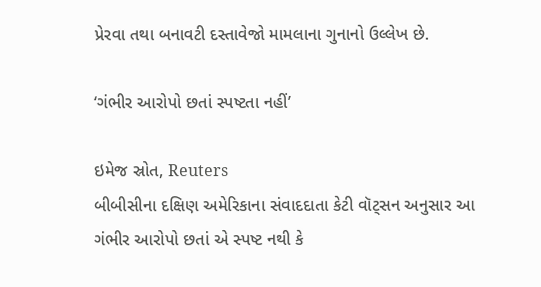પ્રેરવા તથા બનાવટી દસ્તાવેજો મામલાના ગુનાનો ઉલ્લેખ છે.

‘ગંભીર આરોપો છતાં સ્પષ્ટતા નહીં’

ઇમેજ સ્રોત, Reuters
બીબીસીના દક્ષિણ અમેરિકાના સંવાદદાતા કેટી વૉટ્સન અનુસાર આ ગંભીર આરોપો છતાં એ સ્પષ્ટ નથી કે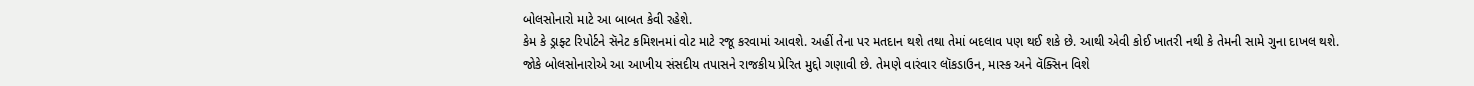બોલસોનારો માટે આ બાબત કેવી રહેશે.
કેમ કે ડ્રાફ્ટ રિપોર્ટને સૅનેટ કમિશનમાં વોટ માટે રજૂ કરવામાં આવશે. અહીં તેના પર મતદાન થશે તથા તેમાં બદલાવ પણ થઈ શકે છે. આથી એવી કોઈ ખાતરી નથી કે તેમની સામે ગુના દાખલ થશે.
જોકે બોલસોનારોએ આ આખીય સંસદીય તપાસને રાજકીય પ્રેરિત મુદ્દો ગણાવી છે. તેમણે વારંવાર લૉકડાઉન, માસ્ક અને વૅક્સિન વિશે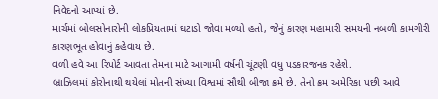નિવેદનો આપ્યાં છે.
માર્ચમાં બોલસોનારોની લોકપ્રિયતામાં ઘટાડો જોવા મળ્યો હતો, જેનું કારણ મહામારી સમયની નબળી કામગીરી કારણભૂત હોવાનું કહેવાય છે.
વળી હવે આ રિપોર્ટ આવતા તેમના માટે આગામી વર્ષની ચૂંટણી વધુ પડકારજનક રહેશે.
બ્રાઝિલમાં કોરોનાથી થયેલાં મોતની સંખ્યા વિશ્વમાં સૌથી બીજા ક્રમે છે. તેનો ક્રમ અમેરિકા પછી આવે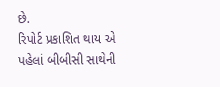છે.
રિપોર્ટ પ્રકાશિત થાય એ પહેલાં બીબીસી સાથેની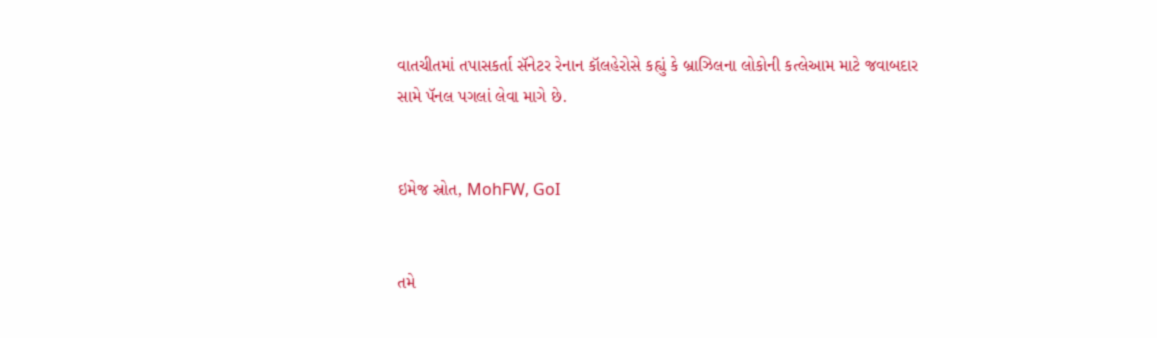વાતચીતમાં તપાસકર્તા સૅનેટર રેનાન કૉલહેરોસે કહ્યું કે બ્રાઝિલના લોકોની કત્લેઆમ માટે જવાબદાર સામે પૅનલ પગલાં લેવા માગે છે.


ઇમેજ સ્રોત, MohFW, GoI


તમે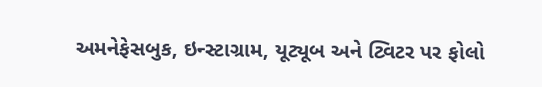અમનેફેસબુક, ઇન્સ્ટાગ્રામ, યૂટ્યૂબ અને ટ્વિટર પર ફોલો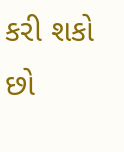કરી શકો છો